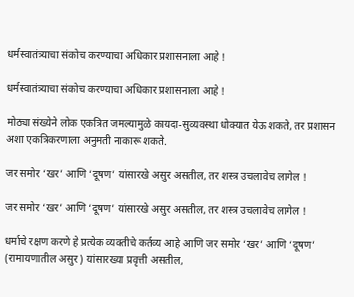धर्मस्वातंत्र्याचा संकोच करण्याचा अधिकार प्रशासनाला आहे !

धर्मस्वातंत्र्याचा संकोच करण्याचा अधिकार प्रशासनाला आहे !

मोठ्या संख्येने लोक एकत्रित जमल्यामुळे कायदा-सुव्यवस्था धोक्यात येऊ शकते, तर प्रशासन अशा एकत्रिकरणाला अनुमती नाकारू शकते.

जर समोर ‘खर’ आणि ‘दूषण’ यांसारखे असुर असतील, तर शस्त्र उचलावेच लागेल !

जर समोर ‘खर’ आणि ‘दूषण’ यांसारखे असुर असतील, तर शस्त्र उचलावेच लागेल !

धर्माचे रक्षण करणे हे प्रत्येक व्यक्तीचे कर्तव्य आहे आणि जर समोर ‘खर’ आणि ‘दूषण’ (रामायणातील असुर) यांसारख्या प्रवृत्ती असतील,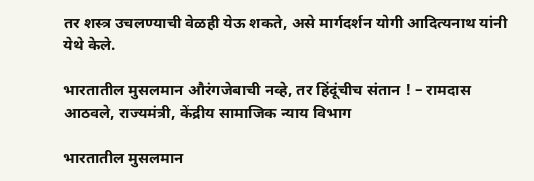तर शस्त्र उचलण्याची वेळही येऊ शकते, असे मार्गदर्शन योगी आदित्यनाथ यांनी येथे केले.

भारतातील मुसलमान औरंगजेबाची नव्हे, तर हिंदूंचीच संतान ! – रामदास आठवले, राज्यमंत्री, केंद्रीय सामाजिक न्याय विभाग

भारतातील मुसलमान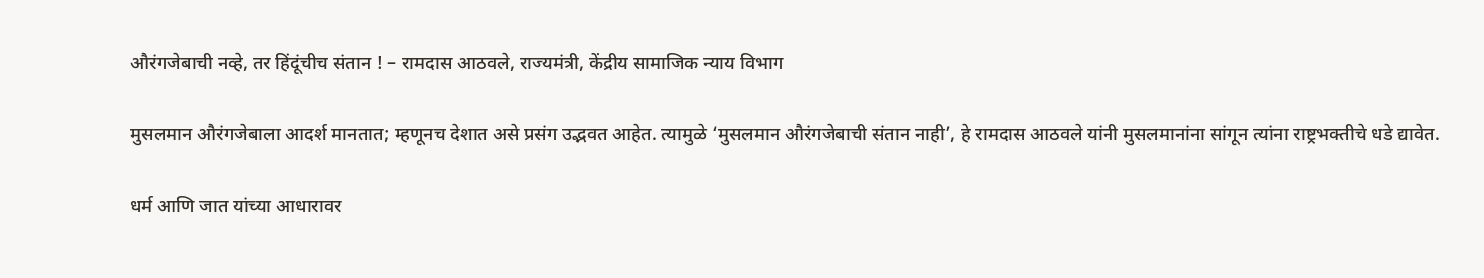औरंगजेबाची नव्हे, तर हिंदूंचीच संतान ! – रामदास आठवले, राज्यमंत्री, केंद्रीय सामाजिक न्याय विभाग

मुसलमान औरंगजेबाला आदर्श मानतात; म्हणूनच देशात असे प्रसंग उद्भवत आहेत. त्यामुळे ‘मुसलमान औरंगजेबाची संतान नाही’, हे रामदास आठवले यांनी मुसलमानांना सांगून त्यांना राष्ट्रभक्तीचे धडे द्यावेत.

धर्म आणि जात यांच्या आधारावर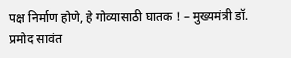पक्ष निर्माण होणे, हे गोव्यासाठी घातक ! – मुख्यमंत्री डॉ. प्रमोद सावंत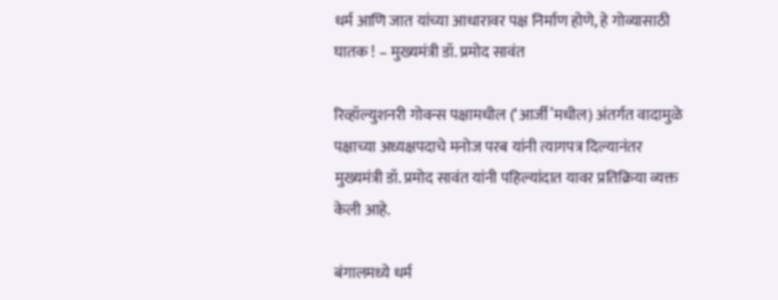धर्म आणि जात यांच्या आधारावर पक्ष निर्माण होणे, हे गोव्यासाठी घातक ! – मुख्यमंत्री डॉ. प्रमोद सावंत

रिव्हॉल्युशनरी गोवन्स पक्षामधील (‘आर्जी’मधील) अंतर्गत वादामुळे पक्षाच्या अध्यक्षपदाचे मनोज परब यांनी त्यागपत्र दिल्यानंतर मुख्यमंत्री डॉ. प्रमोद सावंत यांनी पहिल्यांदात यावर प्रतिक्रिया व्यक्त केली आहे.

बंगालमध्ये धर्म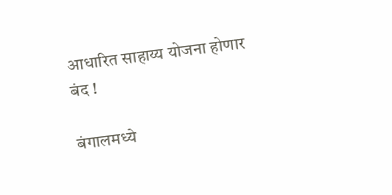आधारित साहाय्य योजना होणार बंद !

बंगालमध्ये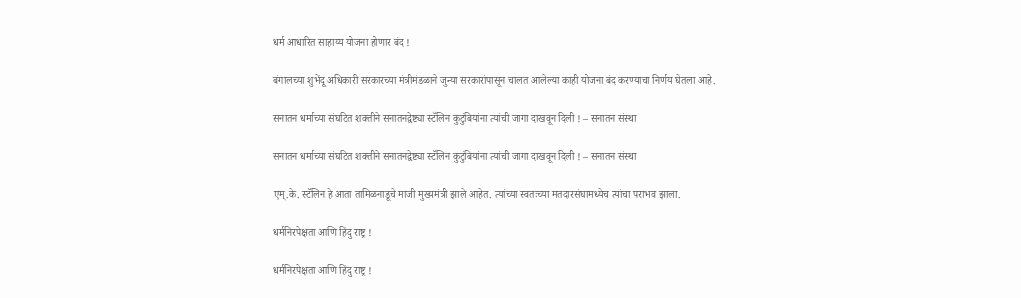धर्म आधारित साहाय्य योजना होणार बंद !

बंगालच्या शुभेंदू अधिकारी सरकारच्या मंत्रीमंडळाने जुन्या सरकारांपासून चालत आलेल्या काही योजना बंद करण्याचा निर्णय घेतला आहे.

सनातन धर्माच्या संघटित शक्तीने सनातनद्वेष्ट्या स्टॅलिन कुटुंबियांना त्यांची जागा दाखवून दिली ! – सनातन संस्था

सनातन धर्माच्या संघटित शक्तीने सनातनद्वेष्ट्या स्टॅलिन कुटुंबियांना त्यांची जागा दाखवून दिली ! – सनातन संस्था

एम्.के. स्टॅलिन हे आता तामिळनाडूचे माजी मुख्यमंत्री झाले आहेत. त्यांच्या स्वतःच्या मतदारसंघामध्येच त्यांचा पराभव झाला.

धर्मनिरपेक्षता आणि हिंदु राष्ट्र !

धर्मनिरपेक्षता आणि हिंदु राष्ट्र !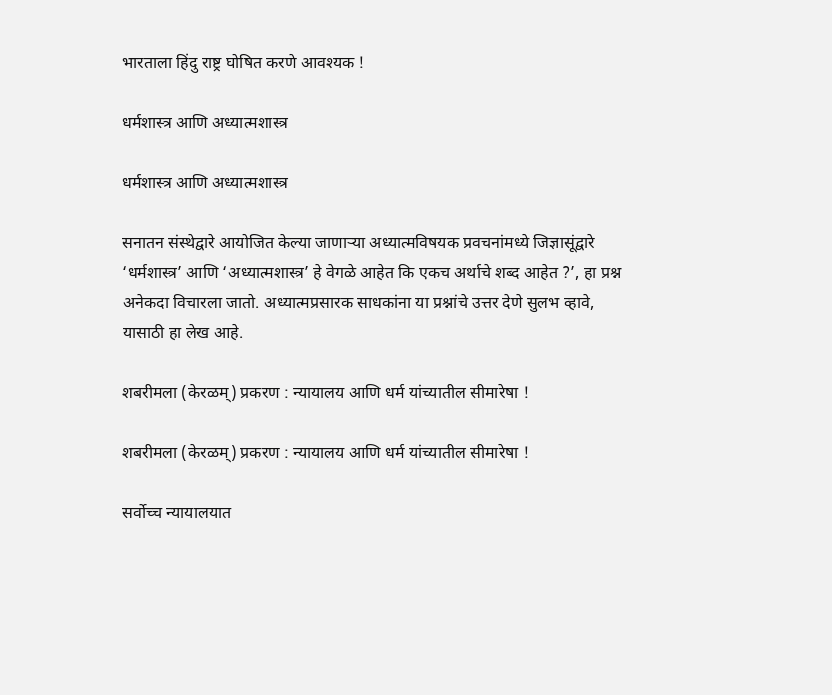भारताला हिंदु राष्ट्र घोषित करणे आवश्यक !

धर्मशास्त्र आणि अध्यात्मशास्त्र

धर्मशास्त्र आणि अध्यात्मशास्त्र

सनातन संस्थेद्वारे आयोजित केल्या जाणार्‍या अध्यात्मविषयक प्रवचनांमध्ये जिज्ञासूंद्वारे ‘धर्मशास्त्र’ आणि ‘अध्यात्मशास्त्र’ हे वेगळे आहेत कि एकच अर्थाचे शब्द आहेत ?’, हा प्रश्न अनेकदा विचारला जातो. अध्यात्मप्रसारक साधकांना या प्रश्नांचे उत्तर देणे सुलभ व्हावे, यासाठी हा लेख आहे.

शबरीमला (केरळम्) प्रकरण : न्यायालय आणि धर्म यांच्यातील सीमारेषा !

शबरीमला (केरळम्) प्रकरण : न्यायालय आणि धर्म यांच्यातील सीमारेषा !

सर्वोच्च न्यायालयात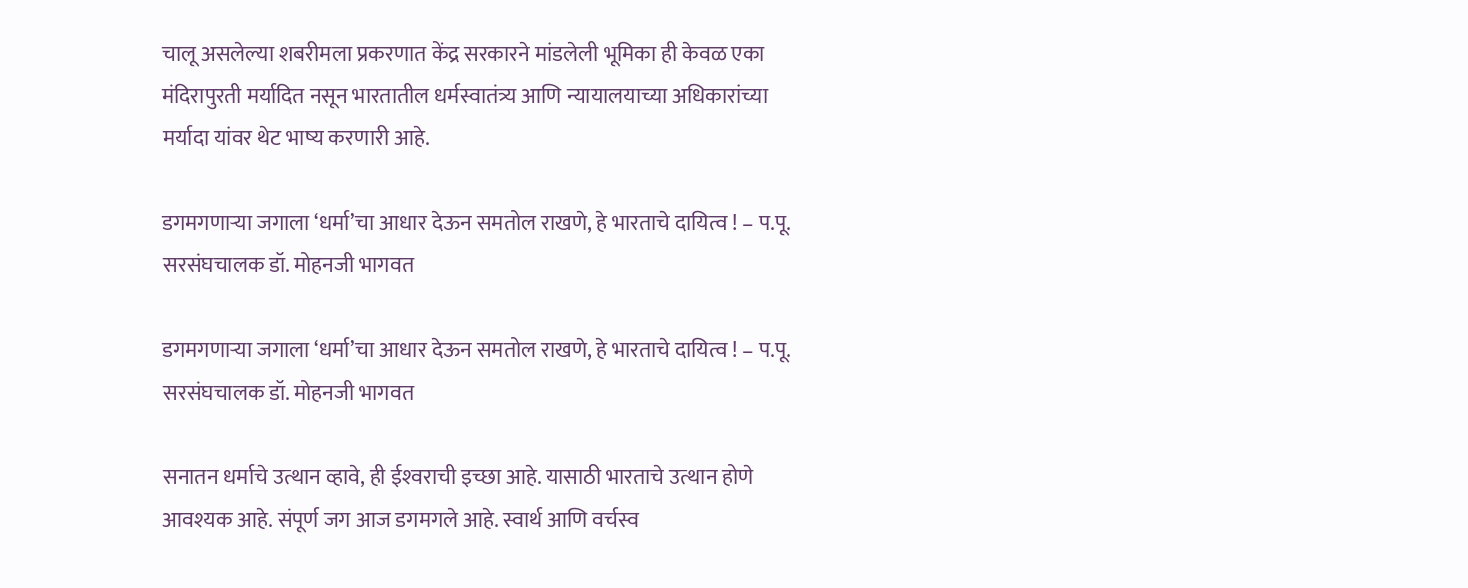चालू असलेल्या शबरीमला प्रकरणात केंद्र सरकारने मांडलेली भूमिका ही केवळ एका मंदिरापुरती मर्यादित नसून भारतातील धर्मस्वातंत्र्य आणि न्यायालयाच्या अधिकारांच्या मर्यादा यांवर थेट भाष्य करणारी आहे.

डगमगणार्‍या जगाला ‘धर्मा’चा आधार देऊन समतोल राखणे, हे भारताचे दायित्व ! – प.पू. सरसंघचालक डॉ. मोहनजी भागवत

डगमगणार्‍या जगाला ‘धर्मा’चा आधार देऊन समतोल राखणे, हे भारताचे दायित्व ! – प.पू. सरसंघचालक डॉ. मोहनजी भागवत

सनातन धर्माचे उत्थान व्हावे, ही ईश्‍वराची इच्छा आहे. यासाठी भारताचे उत्थान होणे आवश्यक आहे. संपूर्ण जग आज डगमगले आहे. स्वार्थ आणि वर्चस्व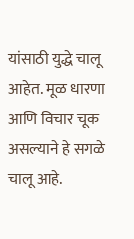यांसाठी युद्धे चालू आहेत. मूळ धारणा आणि विचार चूक असल्याने हे सगळे चालू आहे.